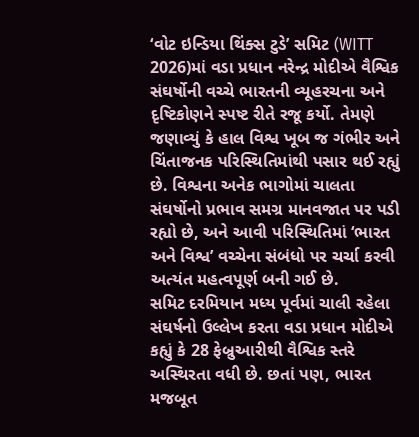‘વોટ ઇન્ડિયા થિંક્સ ટુડે’ સમિટ (WITT 2026)માં વડા પ્રધાન નરેન્દ્ર મોદીએ વૈશ્વિક સંઘર્ષોની વચ્ચે ભારતની વ્યૂહરચના અને દૃષ્ટિકોણને સ્પષ્ટ રીતે રજૂ કર્યો. તેમણે જણાવ્યું કે હાલ વિશ્વ ખૂબ જ ગંભીર અને ચિંતાજનક પરિસ્થિતિમાંથી પસાર થઈ રહ્યું છે. વિશ્વના અનેક ભાગોમાં ચાલતા સંઘર્ષોનો પ્રભાવ સમગ્ર માનવજાત પર પડી રહ્યો છે, અને આવી પરિસ્થિતિમાં ‘ભારત અને વિશ્વ’ વચ્ચેના સંબંધો પર ચર્ચા કરવી અત્યંત મહત્વપૂર્ણ બની ગઈ છે.
સમિટ દરમિયાન મધ્ય પૂર્વમાં ચાલી રહેલા સંઘર્ષનો ઉલ્લેખ કરતા વડા પ્રધાન મોદીએ કહ્યું કે 28 ફેબ્રુઆરીથી વૈશ્વિક સ્તરે અસ્થિરતા વધી છે. છતાં પણ, ભારત મજબૂત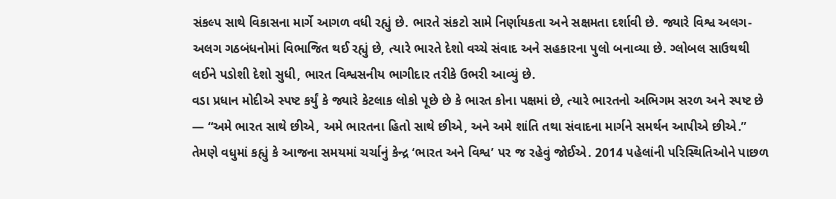સંકલ્પ સાથે વિકાસના માર્ગે આગળ વધી રહ્યું છે. ભારતે સંકટો સામે નિર્ણાયકતા અને સક્ષમતા દર્શાવી છે. જ્યારે વિશ્વ અલગ-અલગ ગઠબંધનોમાં વિભાજિત થઈ રહ્યું છે, ત્યારે ભારતે દેશો વચ્ચે સંવાદ અને સહકારના પુલો બનાવ્યા છે. ગ્લોબલ સાઉથથી લઈને પડોશી દેશો સુધી, ભારત વિશ્વસનીય ભાગીદાર તરીકે ઉભરી આવ્યું છે.
વડા પ્રધાન મોદીએ સ્પષ્ટ કર્યું કે જ્યારે કેટલાક લોકો પૂછે છે કે ભારત કોના પક્ષમાં છે, ત્યારે ભારતનો અભિગમ સરળ અને સ્પષ્ટ છે — “અમે ભારત સાથે છીએ, અમે ભારતના હિતો સાથે છીએ, અને અમે શાંતિ તથા સંવાદના માર્ગને સમર્થન આપીએ છીએ.”
તેમણે વધુમાં કહ્યું કે આજના સમયમાં ચર્ચાનું કેન્દ્ર ‘ભારત અને વિશ્વ’ પર જ રહેવું જોઈએ. 2014 પહેલાંની પરિસ્થિતિઓને પાછળ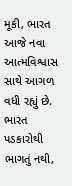મૂકી, ભારત આજે નવા આત્મવિશ્વાસ સાથે આગળ વધી રહ્યું છે. ભારત પડકારોથી ભાગતું નથી,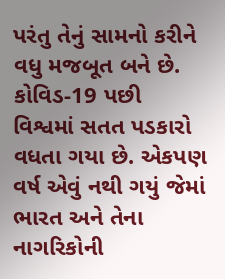પરંતુ તેનું સામનો કરીને વધુ મજબૂત બને છે.
કોવિડ-19 પછી વિશ્વમાં સતત પડકારો વધતા ગયા છે. એકપણ વર્ષ એવું નથી ગયું જેમાં ભારત અને તેના નાગરિકોની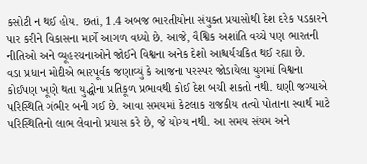કસોટી ન થઈ હોય. છતાં, 1.4 અબજ ભારતીયોના સંયુક્ત પ્રયાસોથી દેશ દરેક પડકારને પાર કરીને વિકાસના માર્ગે આગળ વધ્યો છે. આજે, વૈશ્વિક અશાંતિ વચ્ચે પણ ભારતની નીતિઓ અને વ્યૂહરચનાઓને જોઈને વિશ્વના અનેક દેશો આશ્ચર્યચકિત થઈ રહ્યા છે.
વડા પ્રધાન મોદીએ ભારપૂર્વક જણાવ્યું કે આજના પરસ્પર જોડાયેલા યુગમાં વિશ્વના કોઈપણ ખૂણે થતા યુદ્ધોના પ્રતિકૂળ પ્રભાવથી કોઈ દેશ બચી શકતો નથી. ઘણી જગ્યાએ પરિસ્થિતિ ગંભીર બની ગઈ છે. આવા સમયમાં કેટલાક રાજકીય તત્વો પોતાના સ્વાર્થ માટે પરિસ્થિતિનો લાભ લેવાનો પ્રયાસ કરે છે, જે યોગ્ય નથી. આ સમય સંયમ અને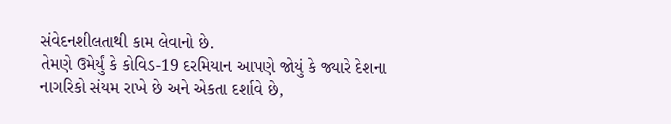સંવેદનશીલતાથી કામ લેવાનો છે.
તેમણે ઉમેર્યું કે કોવિડ-19 દરમિયાન આપણે જોયું કે જ્યારે દેશના નાગરિકો સંયમ રાખે છે અને એકતા દર્શાવે છે,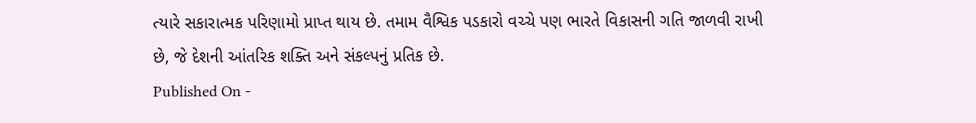ત્યારે સકારાત્મક પરિણામો પ્રાપ્ત થાય છે. તમામ વૈશ્વિક પડકારો વચ્ચે પણ ભારતે વિકાસની ગતિ જાળવી રાખી છે, જે દેશની આંતરિક શક્તિ અને સંકલ્પનું પ્રતિક છે.
Published On -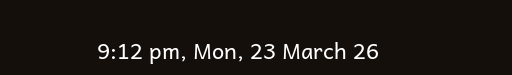9:12 pm, Mon, 23 March 26